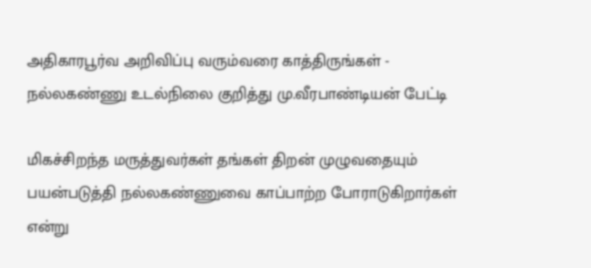அதிகாரபூர்வ அறிவிப்பு வரும்வரை காத்திருங்கள் - நல்லகண்ணு உடல்நிலை குறித்து மு.வீரபாண்டியன் பேட்டி

மிகச்சிறந்த மருத்துவர்கள் தங்கள் திறன் முழுவதையும் பயன்படுத்தி நல்லகண்ணுவை காப்பாற்ற போராடுகிறார்கள் என்று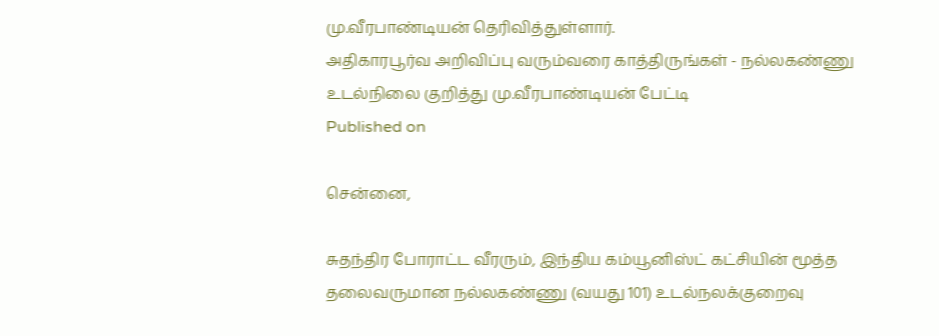மு.வீரபாண்டியன் தெரிவித்துள்ளார்.
அதிகாரபூர்வ அறிவிப்பு வரும்வரை காத்திருங்கள் - நல்லகண்ணு உடல்நிலை குறித்து மு.வீரபாண்டியன் பேட்டி
Published on

சென்னை,

சுதந்திர போராட்ட வீரரும், இந்திய கம்யூனிஸ்ட் கட்சியின் மூத்த தலைவருமான நல்லகண்ணு (வயது 101) உடல்நலக்குறைவு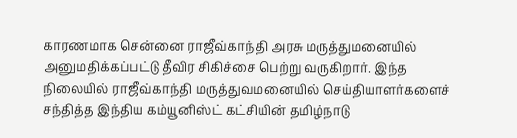காரணமாக சென்னை ராஜீவ்காந்தி அரசு மருத்துமனையில் அனுமதிக்கப்பட்டு தீவிர சிகிச்சை பெற்று வருகிறார். இந்த நிலையில் ராஜீவ்காந்தி மருத்துவமனையில் செய்தியாளர்களைச் சந்தித்த இந்திய கம்யூனிஸ்ட் கட்சியின் தமிழ்நாடு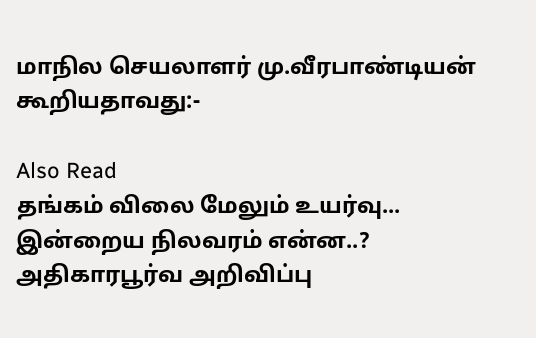மாநில செயலாளர் மு.வீரபாண்டியன் கூறியதாவது:-

Also Read
தங்கம் விலை மேலும் உயர்வு... இன்றைய நிலவரம் என்ன..?
அதிகாரபூர்வ அறிவிப்பு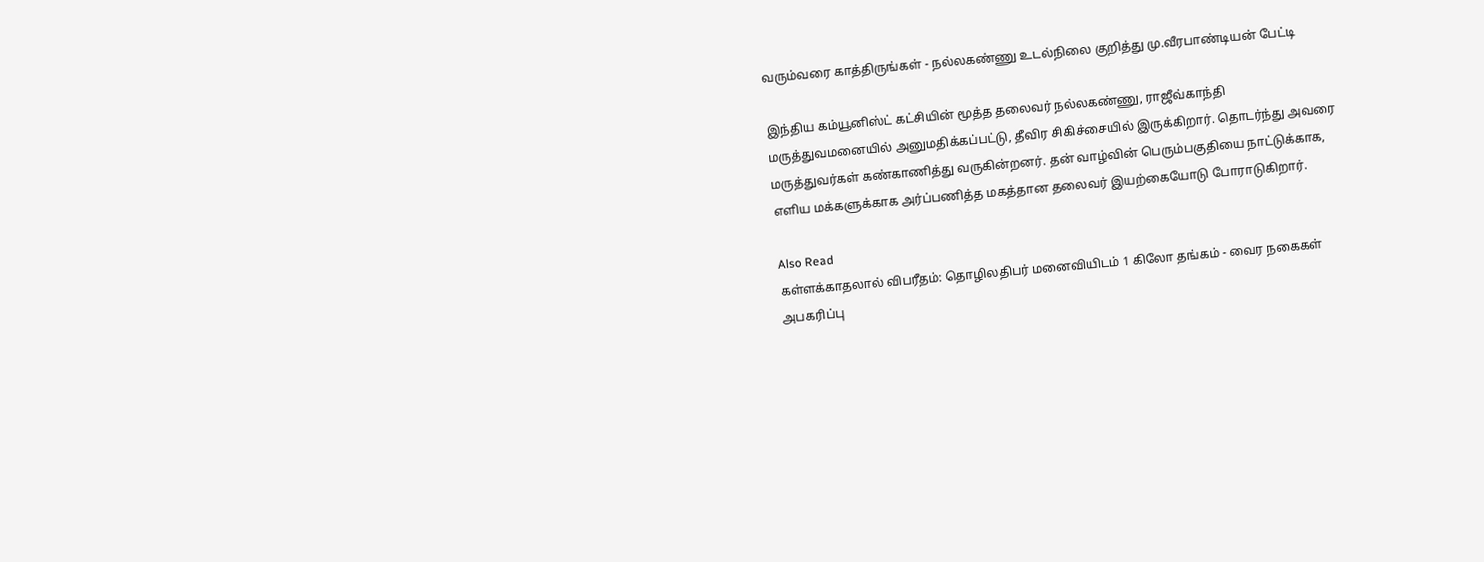வரும்வரை காத்திருங்கள் - நல்லகண்ணு உடல்நிலை குறித்து மு.வீரபாண்டியன் பேட்டி

இந்திய கம்யூனிஸ்ட் கட்சியின் மூத்த தலைவர் நல்லகண்ணு, ராஜீவ்காந்தி மருத்துவமனையில் அனுமதிக்கப்பட்டு, தீவிர சிகிச்சையில் இருக்கிறார். தொடர்ந்து அவரை மருத்துவர்கள் கண்காணித்து வருகின்றனர். தன் வாழ்வின் பெரும்பகுதியை நாட்டுக்காக, எளிய மக்களுக்காக அர்ப்பணித்த மகத்தான தலைவர் இயற்கையோடு போராடுகிறார்.

Also Read
கள்ளக்காதலால் விபரீதம்: தொழிலதிபர் மனைவியிடம் 1 கிலோ தங்கம் - வைர நகைகள் அபகரிப்பு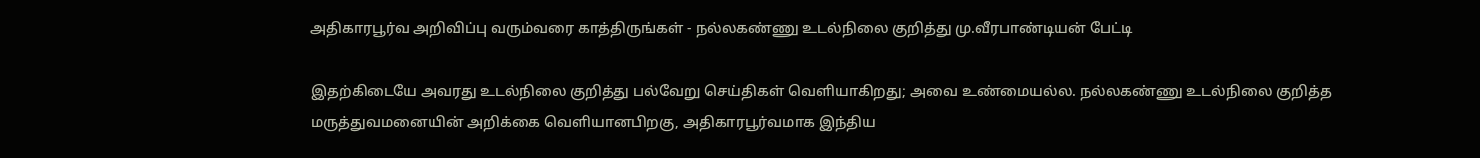அதிகாரபூர்வ அறிவிப்பு வரும்வரை காத்திருங்கள் - நல்லகண்ணு உடல்நிலை குறித்து மு.வீரபாண்டியன் பேட்டி

இதற்கிடையே அவரது உடல்நிலை குறித்து பல்வேறு செய்திகள் வெளியாகிறது; அவை உண்மையல்ல. நல்லகண்ணு உடல்நிலை குறித்த மருத்துவமனையின் அறிக்கை வெளியானபிறகு, அதிகாரபூர்வமாக இந்திய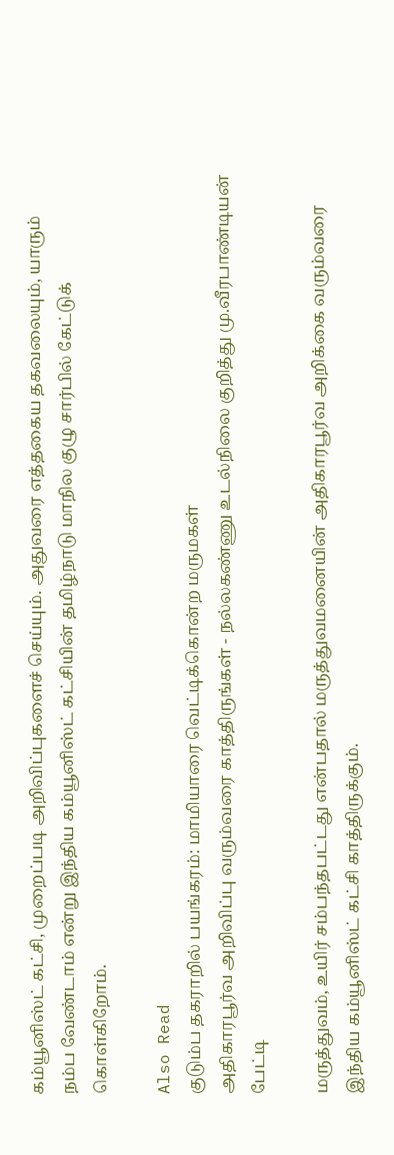கம்யூனிஸ்ட் கட்சி, முறைப்படி அறிவிப்புகளைச் செய்யும். அதுவரை எத்தகைய தகவலையும், யாரும் நம்ப வேண்டாம் என்று இந்திய கம்யூனிஸ்ட் கட்சியின் தமிழ்நாடு மாநில குழு சார்பில் கேட்டுக் கொள்கிறோம்.

Also Read
குடும்ப தகராறில் பயங்கரம்: மாமியாரை வெட்டிக்கொன்ற மருமகள்
அதிகாரபூர்வ அறிவிப்பு வரும்வரை காத்திருங்கள் - நல்லகண்ணு உடல்நிலை குறித்து மு.வீரபாண்டியன் பேட்டி

மருத்துவம், உயிர் சம்பந்தபட்டது என்பதால் மருத்துவமனையின் அதிகாரபூர்வ அறிக்கை வரும்வரை இந்திய கம்யூனிஸ்ட் கட்சி காத்திருக்கும்.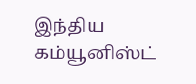இந்திய கம்யூனிஸ்ட்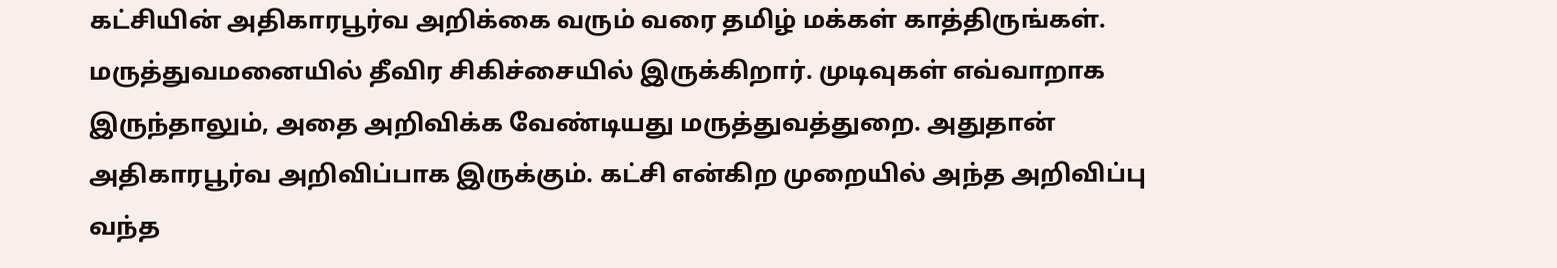கட்சியின் அதிகாரபூர்வ அறிக்கை வரும் வரை தமிழ் மக்கள் காத்திருங்கள். மருத்துவமனையில் தீவிர சிகிச்சையில் இருக்கிறார். முடிவுகள் எவ்வாறாக இருந்தாலும், அதை அறிவிக்க வேண்டியது மருத்துவத்துறை. அதுதான் அதிகாரபூர்வ அறிவிப்பாக இருக்கும். கட்சி என்கிற முறையில் அந்த அறிவிப்பு வந்த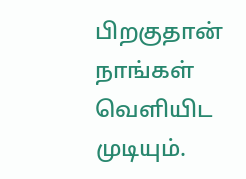பிறகுதான் நாங்கள் வெளியிட முடியும்.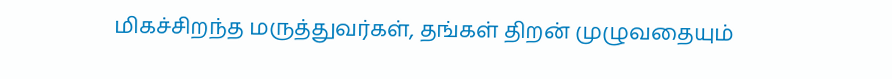மிகச்சிறந்த மருத்துவர்கள், தங்கள் திறன் முழுவதையும்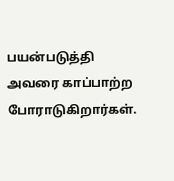பயன்படுத்தி அவரை காப்பாற்ற போராடுகிறார்கள்.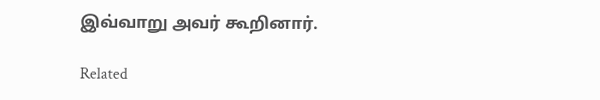இவ்வாறு அவர் கூறினார்.

Related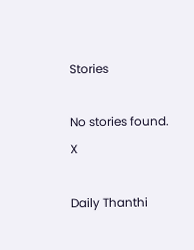Stories

No stories found.
X

Daily Thanthi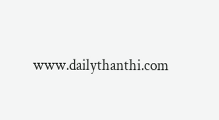www.dailythanthi.com